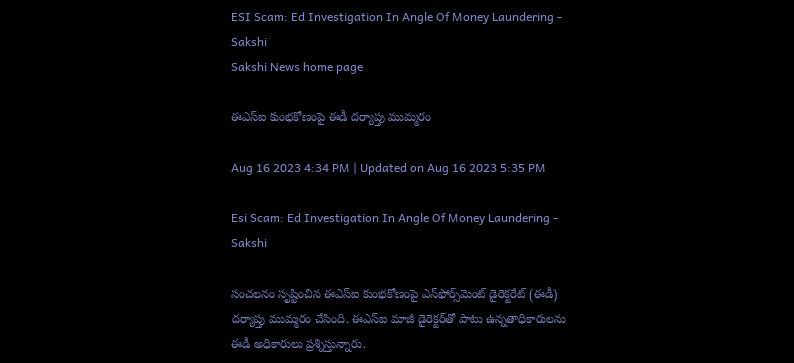ESI Scam: Ed Investigation In Angle Of Money Laundering - Sakshi
Sakshi News home page

ఈఎస్‌ఐ కుంభకోణంపై ఈడీ దర్యాప్తు ముమ్మరం

Aug 16 2023 4:34 PM | Updated on Aug 16 2023 5:35 PM

Esi Scam: Ed Investigation In Angle Of Money Laundering - Sakshi

సంచలనం సృష్టించిన ఈఎస్‌ఐ కుంభకోణంపై ఎన్‌ఫోర్స్‌మెంట్‌ డైరెక్టరేట్‌ (ఈడీ) దర్యాప్తు ముమ్మరం చేసింది. ఈఎస్‌ఐ మాజీ డైరెక్టర్‌తో పాటు ఉన్నతాధికారులను ఈడీ అధికారులు ప్రశ్నిస్తున్నారు.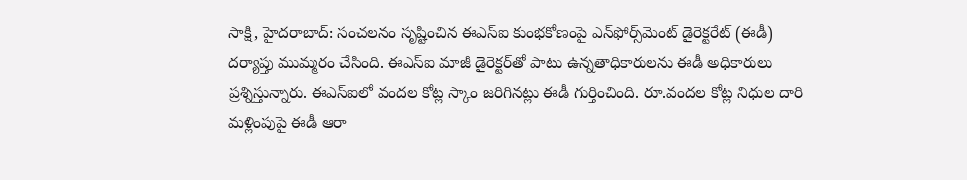సాక్షి, హైదరాబాద్‌: సంచలనం సృష్టించిన ఈఎస్‌ఐ కుంభకోణంపై ఎన్‌ఫోర్స్‌మెంట్‌ డైరెక్టరేట్‌ (ఈడీ) దర్యాప్తు ముమ్మరం చేసింది. ఈఎస్‌ఐ మాజీ డైరెక్టర్‌తో పాటు ఉన్నతాధికారులను ఈడీ అధికారులు ప్రశ్నిస్తున్నారు. ఈఎస్‌ఐలో వందల కోట్ల స్కాం జరిగినట్లు ఈడీ గుర్తించింది. రూ.వందల కోట్ల నిధుల దారి మళ్లింపుపై ఈడీ ఆరా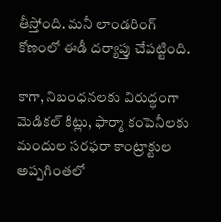తీస్తోంది. మనీ లాండరింగ్‌ కోణంలో ఈడీ దర్యాప్తు చేపట్టింది.

కాగా, నిబంధనలకు విరుద్ధంగా మెడికల్‌ కిట్లు, ఫార్మా కంపెనీలకు మందుల సరఫరా కాంట్రాక్టుల అప్పగింతలో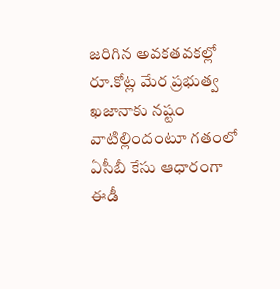జరిగిన అవకతవకల్లో రూ.కోట్ల మేర ప్రభుత్వ ఖజానాకు నష్టం వాటిల్లిందంటూ గతంలో ఏసీబీ కేసు ఆధారంగా ఈడీ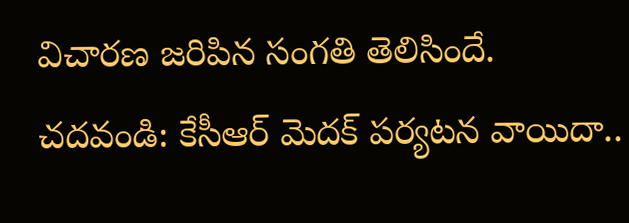విచారణ జరిపిన సంగతి తెలిసిందే.
చదవండి: కేసీఆర్‌ మెదక్‌ పర్యటన వాయిదా..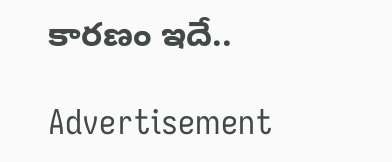కారణం ఇదే..

Advertisement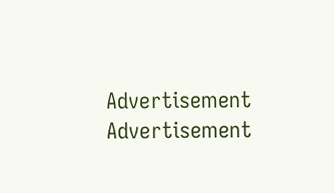Advertisement
Advertisement